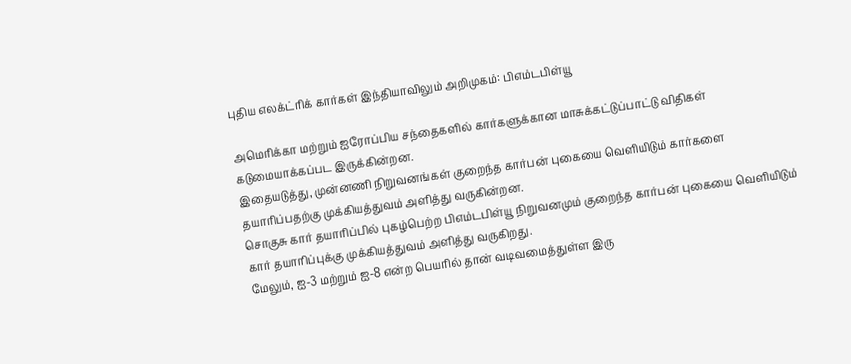புதிய எலக்ட்ரிக் கார்கள் இந்தியாவிலும் அறிமுகம்: பிஎம்டபிள்யூ

அமெரிக்கா மற்றும் ஐரோப்பிய சந்தைகளில் கார்களுக்கான மாசுக்கட்டுப்பாட்டு விதிகள் கடுமையாக்கப்பட இருக்கின்றன.
இதையடுத்து, முன்னணி நிறுவனங்கள் குறைந்த கார்பன் புகையை வெளியிடும் கார்களை தயாரிப்பதற்கு முக்கியத்துவம் அளித்து வருகின்றன.
சொகுசு கார் தயாரிப்பில் புகழ்பெற்ற பிஎம்டபிள்யூ நிறுவனமும் குறைந்த கார்பன் புகையை வெளியிடும் கார் தயாரிப்புக்கு முக்கியத்துவம் அளித்து வருகிறது.
மேலும், ஐ-3 மற்றும் ஐ-8 என்ற பெயரில் தான் வடிவமைத்துள்ள இரு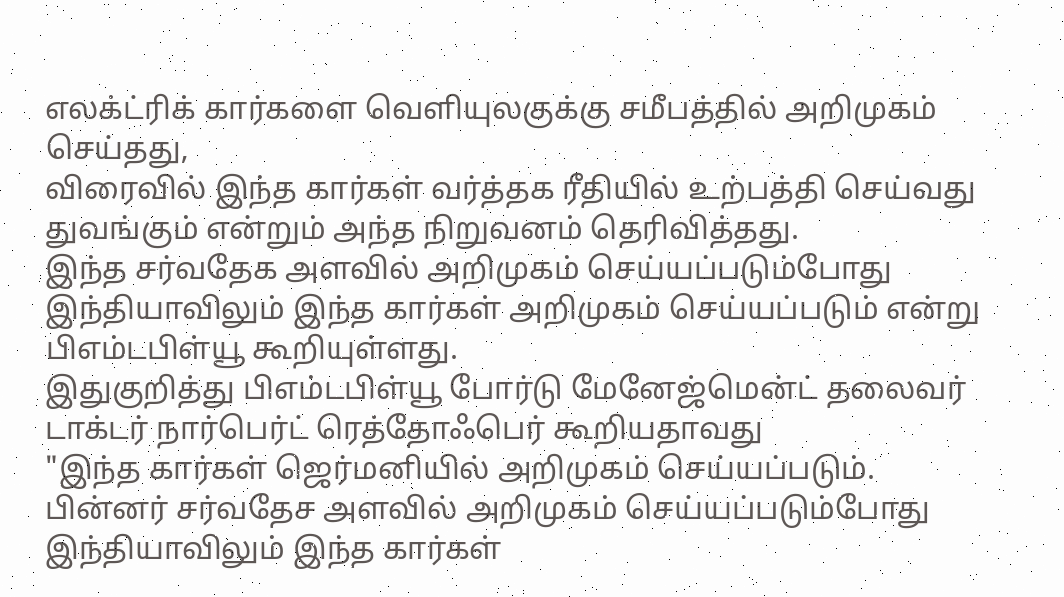எலக்ட்ரிக் கார்களை வெளியுலகுக்கு சமீபத்தில் அறிமுகம் செய்தது,
விரைவில் இந்த கார்கள் வர்த்தக ரீதியில் உற்பத்தி செய்வது துவங்கும் என்றும் அந்த நிறுவனம் தெரிவித்தது.
இந்த சர்வதேக அளவில் அறிமுகம் செய்யப்படும்போது இந்தியாவிலும் இந்த கார்கள் அறிமுகம் செய்யப்படும் என்று பிஎம்டபிள்யூ கூறியுள்ளது.
இதுகுறித்து பிஎம்டபிள்யூ போர்டு மேனேஜ்மென்ட் தலைவர் டாக்டர் நார்பெர்ட் ரெத்தோஃபெர் கூறியதாவது
"இந்த கார்கள் ஜெர்மனியில் அறிமுகம் செய்யப்படும். பின்னர் சர்வதேச அளவில் அறிமுகம் செய்யப்படும்போது இந்தியாவிலும் இந்த கார்கள்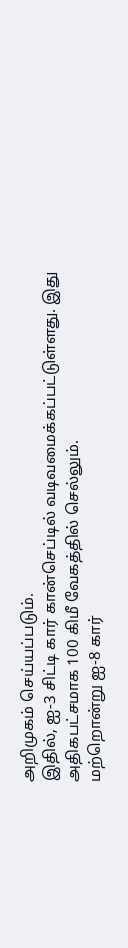அறிமுகம் செய்யப்படும்.
இதில், ஐ-3 சிட்டி கார் கான்செப்டில் வடிவமைக்கப்பட்டுள்ளது. இது அதிகபட்சமாக 100 கிமீ வேகத்தில் செல்லும்.
மற்றொன்று ஐ-8 கார்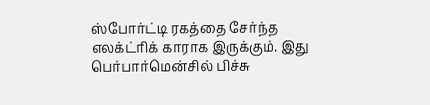ஸ்போர்ட்டி ரகத்தை சேர்ந்த எலக்ட்ரிக் காராக இருக்கும். இது பெர்பார்மென்சில் பிச்சு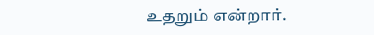உதறும் என்றார்.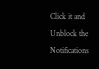Click it and Unblock the Notifications